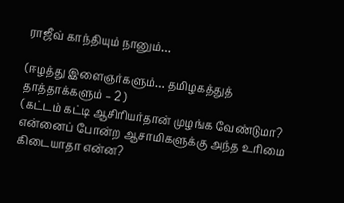ராஜீவ் காந்தியும் நானும்…

(ஈழத்து இளைஞர்களும்… தமிழகத்துத் தாத்தாக்களும் – 2 )
(கட்டம் கட்டி ஆசிரியர்தான் முழங்க வேண்டுமா? என்னைப் போன்ற ஆசாமிகளுக்கு அந்த உரிமை கிடையாதா என்ன?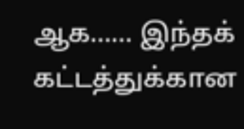ஆக…… இந்தக் கட்டத்துக்கான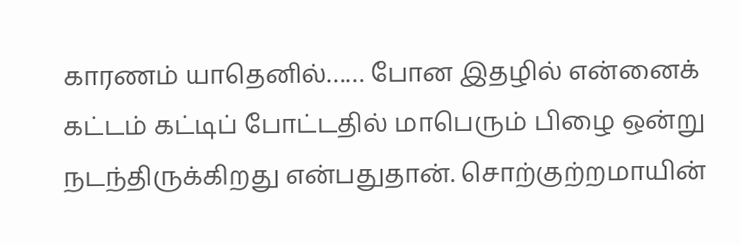காரணம் யாதெனில்…… போன இதழில் என்னைக் கட்டம் கட்டிப் போட்டதில் மாபெரும் பிழை ஒன்று நடந்திருக்கிறது என்பதுதான். சொற்குற்றமாயின்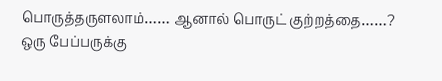பொருத்தருளலாம்…… ஆனால் பொருட் குற்றத்தை……?
ஒரு பேப்பருக்கு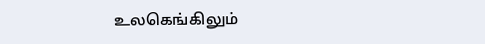உலகெங்கிலும்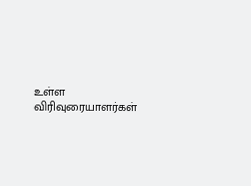உள்ள விரிவுரையாளர்கள்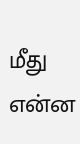மீது என்ன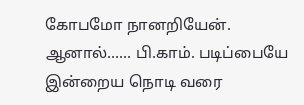கோபமோ நானறியேன். ஆனால்…… பி.காம். படிப்பையே இன்றைய நொடி வரை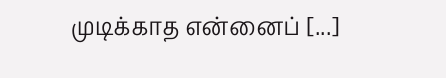முடிக்காத என்னைப் [...]